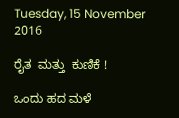Tuesday, 15 November 2016

ರೈತ  ಮತ್ತು  ಕುಣಿಕೆ !

ಒಂದು ಹದ ಮಳೆ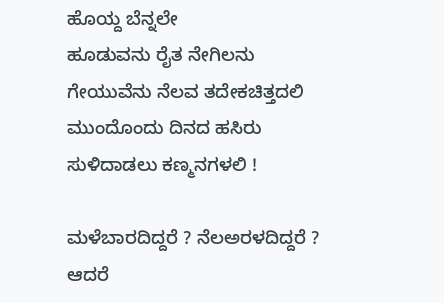ಹೊಯ್ದ ಬೆನ್ನಲೇ
ಹೂಡುವನು ರೈತ ನೇಗಿಲನು
ಗೇಯುವೆನು ನೆಲವ ತದೇಕಚಿತ್ತದಲಿ
ಮುಂದೊಂದು ದಿನದ ಹಸಿರು
ಸುಳಿದಾಡಲು ಕಣ್ಮನಗಳಲಿ !

ಮಳೆಬಾರದಿದ್ದರೆ ? ನೆಲಅರಳದಿದ್ದರೆ ?
ಆದರೆ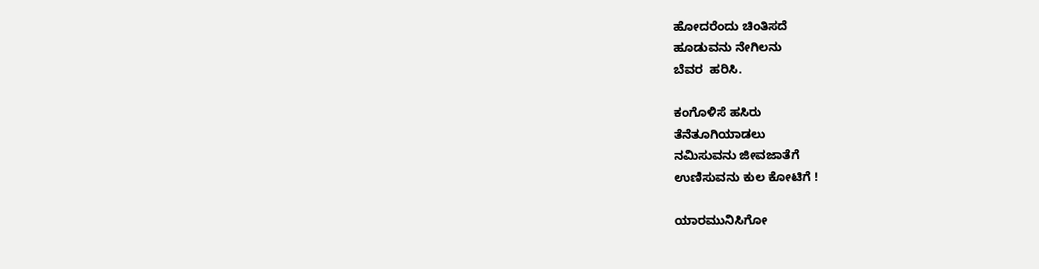ಹೋದರೆಂದು ಚಿಂತಿಸದೆ
ಹೂಡುವನು ನೇಗಿಲನು
ಬೆವರ  ಹರಿಸಿ.

ಕಂಗೊಳಿಸೆ ಹಸಿರು
ತೆನೆತೂಗಿಯಾಡಲು
ನಮಿಸುವನು ಜೀವಜಾತೆಗೆ
ಉಣಿಸುವನು ಕುಲ ಕೋಟಿಗೆ !

ಯಾರಮುನಿಸಿಗೋ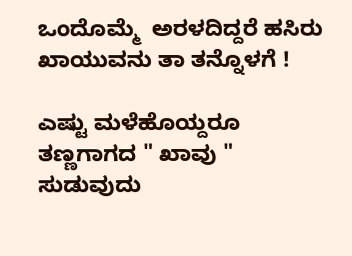ಒಂದೊಮ್ಮೆ  ಅರಳದಿದ್ದರೆ ಹಸಿರು
ಖಾಯುವನು ತಾ ತನ್ನೊಳಗೆ !

ಎಷ್ಟು ಮಳೆಹೊಯ್ದರೂ
ತಣ್ಣಗಾಗದ " ಖಾವು "
ಸುಡುವುದು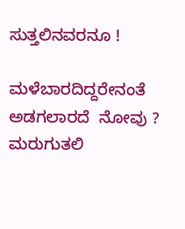ಸುತ್ತಲಿನವರನೂ !

ಮಳೆಬಾರದಿದ್ದರೇನಂತೆ
ಅಡಗಲಾರದೆ  ನೋವು ?
ಮರುಗುತಲಿ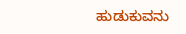ಹುಡುಕುವನು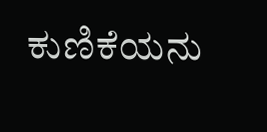ಕುಣಿಕೆಯನು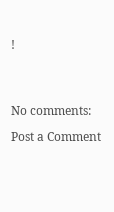!




No comments:

Post a Comment